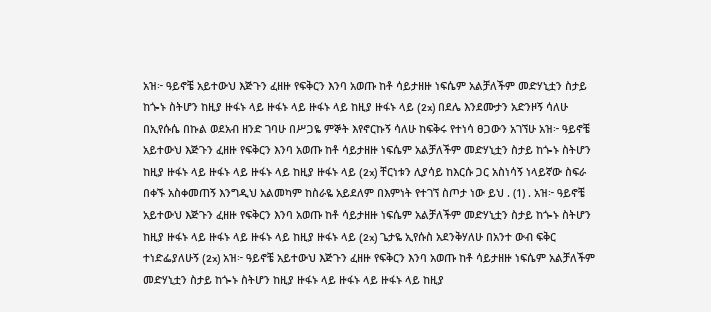አዝ፦ ዓይኖቼ አይተውህ እጅጉን ፈዘዙ የፍቅርን እንባ አወጡ ከቶ ሳይታዘዙ ነፍሴም አልቻለችም መድሃኒቷን ስታይ ከጐኑ ስትሆን ከዚያ ዙፋኑ ላይ ዙፋኑ ላይ ዙፋኑ ላይ ከዚያ ዙፋኑ ላይ (2x) በደሌ እንደሙታን አድንዞኝ ሳለሁ በኢየሱሴ በኩል ወደአብ ዘንድ ገባሁ በሥጋዬ ምኞት እየኖርኩኝ ሳለሁ ከፍቅሩ የተነሳ ፀጋውን አገኘሁ አዝ፦ ዓይኖቼ አይተውህ እጅጉን ፈዘዙ የፍቅርን እንባ አወጡ ከቶ ሳይታዘዙ ነፍሴም አልቻለችም መድሃኒቷን ስታይ ከጐኑ ስትሆን ከዚያ ዙፋኑ ላይ ዙፋኑ ላይ ዙፋኑ ላይ ከዚያ ዙፋኑ ላይ (2x) ቸርነቱን ሊያሳይ ከእርሱ ጋር አስነሳኝ ነላይኛው ስፍራ በቀኙ አስቀመጠኝ እንግዲህ አልመካም ከስራዬ አይደለም በእምነት የተገኘ ስጦታ ነው ይህ . (1) . አዝ፦ ዓይኖቼ አይተውህ እጅጉን ፈዘዙ የፍቅርን እንባ አወጡ ከቶ ሳይታዘዙ ነፍሴም አልቻለችም መድሃኒቷን ስታይ ከጐኑ ስትሆን ከዚያ ዙፋኑ ላይ ዙፋኑ ላይ ዙፋኑ ላይ ከዚያ ዙፋኑ ላይ (2x) ጌታዬ ኢየሱስ አደንቅሃለሁ በአንተ ውብ ፍቅር ተነድፌያለሁኝ (2x) አዝ፦ ዓይኖቼ አይተውህ እጅጉን ፈዘዙ የፍቅርን እንባ አወጡ ከቶ ሳይታዘዙ ነፍሴም አልቻለችም መድሃኒቷን ስታይ ከጐኑ ስትሆን ከዚያ ዙፋኑ ላይ ዙፋኑ ላይ ዙፋኑ ላይ ከዚያ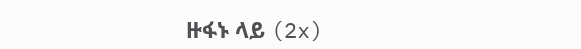ዙፋኑ ላይ (2x)